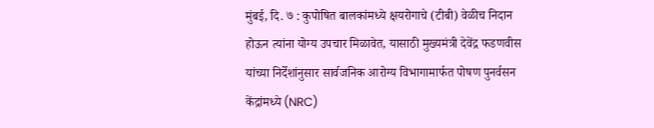मुंबई, दि. ७ : कुपोषित बालकांमध्ये क्षयरोगाचे (टीबी) वेळीच निदान होऊन त्यांना योग्य उपचार मिळावेत, यासाठी मुख्यमंत्री देवेंद्र फडणवीस यांच्या निर्देशांनुसार सार्वजनिक आरोग्य विभागामार्फत पोषण पुनर्वसन केंद्रांमध्ये (NRC)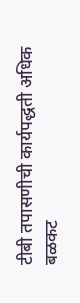टीबी तपासणीची कार्यपद्धती अधिक बळकट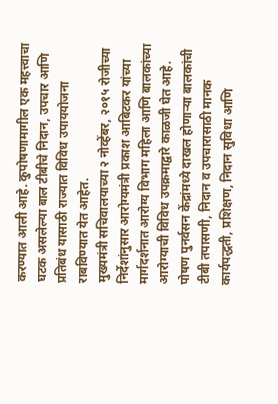करण्यात आली आहे. कुपोषणामागील एक महत्त्वाचा घटक असलेल्या बाल टीबीचे निदान, उपचार आणि प्रतिबंध यासाठी राज्यात विविध उपाययोजना राबविण्यात येत आहेत.
मुख्यमंत्री सचिवालयाच्या २ नोव्हेंबर, २०१५ रोजीच्या निर्देशांनुसार आरोग्यमंत्री प्रकाश आबिटकर यांच्या मार्गदर्शनात आरोग्य विभाग महिला आणि बालकांच्या आरोग्याची विविध उपक्रमाद्वारे काळजी घेत आहे. पोषण पुनर्वसन केंद्रांमध्ये दाखल होणाऱ्या बालकांची टीबी तपासणी, निदान व उपचारासाठी मानक कार्यपद्धती, प्रशिक्षण, निदान सुविधा आणि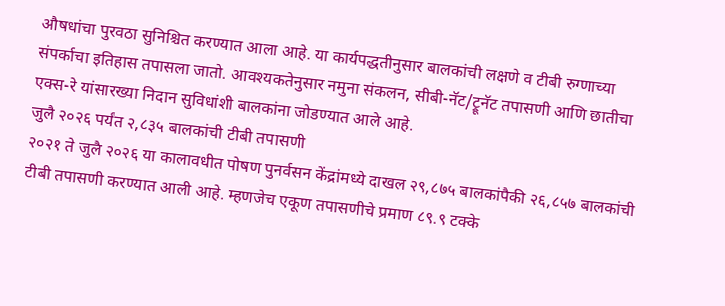औषधांचा पुरवठा सुनिश्चित करण्यात आला आहे. या कार्यपद्धतीनुसार बालकांची लक्षणे व टीबी रुग्णाच्या संपर्काचा इतिहास तपासला जातो. आवश्यकतेनुसार नमुना संकलन, सीबी-नॅट/ट्रूनॅट तपासणी आणि छातीचा एक्स-रे यांसारख्या निदान सुविधांशी बालकांना जोडण्यात आले आहे.
जुलै २०२६ पर्यंत २,८३५ बालकांची टीबी तपासणी
२०२१ ते जुलै २०२६ या कालावधीत पोषण पुनर्वसन केंद्रांमध्ये दाखल २९,८७५ बालकांपैकी २६,८५७ बालकांची टीबी तपासणी करण्यात आली आहे. म्हणजेच एकूण तपासणीचे प्रमाण ८९.९ टक्के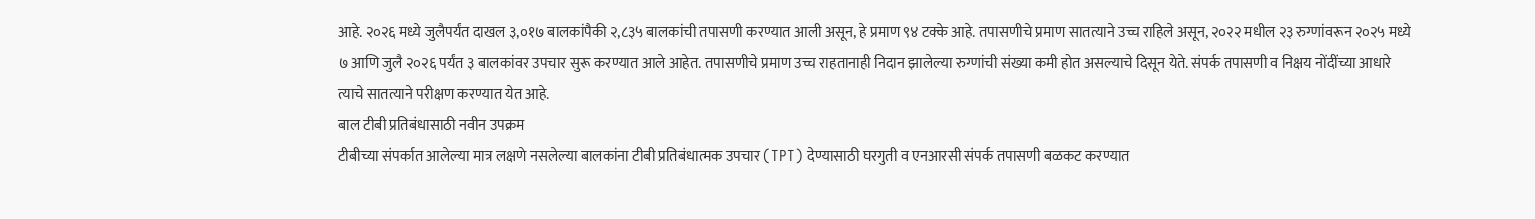आहे. २०२६ मध्ये जुलैपर्यंत दाखल ३,०१७ बालकांपैकी २,८३५ बालकांची तपासणी करण्यात आली असून, हे प्रमाण ९४ टक्के आहे. तपासणीचे प्रमाण सातत्याने उच्च राहिले असून, २०२२ मधील २३ रुग्णांवरून २०२५ मध्ये ७ आणि जुलै २०२६ पर्यंत ३ बालकांवर उपचार सुरू करण्यात आले आहेत. तपासणीचे प्रमाण उच्च राहतानाही निदान झालेल्या रुग्णांची संख्या कमी होत असल्याचे दिसून येते. संपर्क तपासणी व निक्षय नोंदींच्या आधारे त्याचे सातत्याने परीक्षण करण्यात येत आहे.
बाल टीबी प्रतिबंधासाठी नवीन उपक्रम
टीबीच्या संपर्कात आलेल्या मात्र लक्षणे नसलेल्या बालकांना टीबी प्रतिबंधात्मक उपचार (TPT) देण्यासाठी घरगुती व एनआरसी संपर्क तपासणी बळकट करण्यात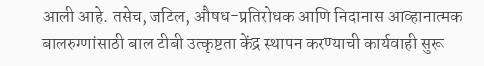आली आहे. तसेच, जटिल, औषध-प्रतिरोधक आणि निदानास आव्हानात्मक बालरुग्णांसाठी बाल टीबी उत्कृष्टता केंद्र स्थापन करण्याची कार्यवाही सुरू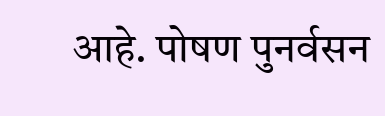आहे. पोषण पुनर्वसन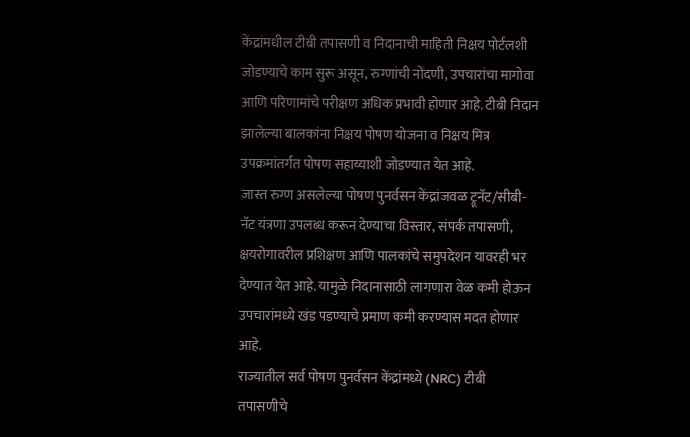केंद्रांमधील टीबी तपासणी व निदानाची माहिती निक्षय पोर्टलशी जोडण्याचे काम सुरू असून, रुग्णांची नोंदणी, उपचारांचा मागोवा आणि परिणामांचे परीक्षण अधिक प्रभावी होणार आहे. टीबी निदान झालेल्या बालकांना निक्षय पोषण योजना व निक्षय मित्र उपक्रमांतर्गत पोषण सहाय्याशी जोडण्यात येत आहे.
जास्त रुग्ण असलेल्या पोषण पुनर्वसन केंद्रांजवळ ट्रूनॅट/सीबी-नॅट यंत्रणा उपलब्ध करून देण्याचा विस्तार, संपर्क तपासणी, क्षयरोगावरील प्रशिक्षण आणि पालकांचे समुपदेशन यावरही भर देण्यात येत आहे. यामुळे निदानासाठी लागणारा वेळ कमी होऊन उपचारांमध्ये खंड पडण्याचे प्रमाण कमी करण्यास मदत होणार आहे.
राज्यातील सर्व पोषण पुनर्वसन केंद्रांमध्ये (NRC) टीबी तपासणीचे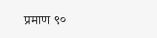प्रमाण ९०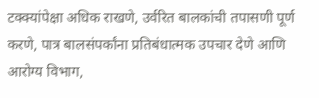टक्क्यांपेक्षा अधिक राखणे, उर्वरित बालकांची तपासणी पूर्ण करणे, पात्र बालसंपर्कांना प्रतिबंधात्मक उपचार देणे आणि आरोग्य विभाग,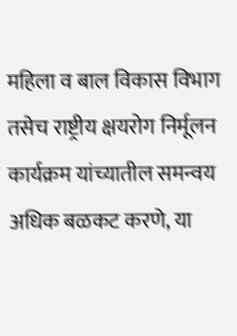महिला व बाल विकास विभाग तसेच राष्ट्रीय क्षयरोग निर्मूलन कार्यक्रम यांच्यातील समन्वय अधिक बळकट करणे, या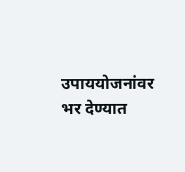उपाययोजनांवर भर देण्यात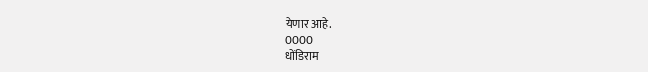येणार आहे.
0000
धोंडिराम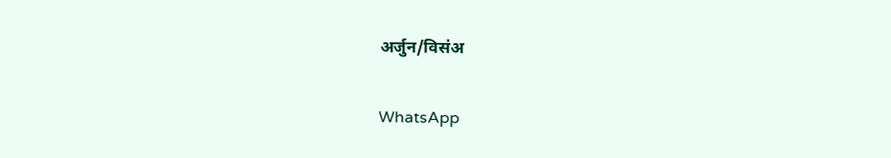अर्जुन/विसंअ

WhatsApp